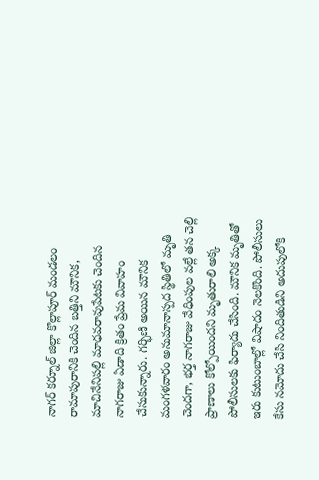నాగర్ కర్నూల్ జిల్లా కొల్లాపూర్ మండలం రామాపురానికి చెందిన బత్తిని మౌనిక, మాచినేనిపల్లి మాధవరావుపేటకు చెందిన నాగరాజు ఏడాది క్రితం ప్రేమ వివాహం చేసుకున్నారు. గర్భిణి అయిన మౌనిక మంగళవారం అనుమానాస్పద స్థితిలో మృతి చెందగా, భర్త నాగరాజు వేధింపుల వల్లే తన చెల్లి ప్రాణాలు కోల్పోయిందని మృతురాలి అక్క పోలీసులకు ఫిర్యాదు చేసింది. మౌనిక మృతితో ఇరు కుటుంబాల్లో విషాదం నెలకొంది. పోలీసులు కేసు నమోదు చేసి నిందితుడిని అదుపులోకి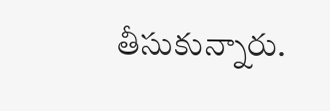తీసుకున్నారు.